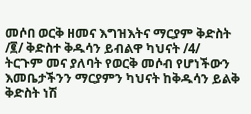መሶበ ወርቅ ዘመና እግዝእትና ማርያም ቅድስት /፪/ ቅድስተ ቅዱሳን ይብልዋ ካህናት /4/ ትርጉም መና ያለባት የወርቅ መሶብ የሆነችውን እመቤታችንን ማርያምን ካህናት ከቅዱሳን ይልቅ ቅድስት ነሽ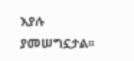እያሉ ያመሠግኗታል፡፡